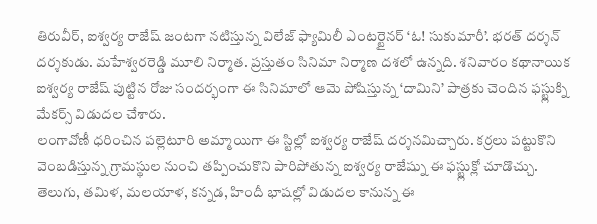తిరువీర్, ఐశ్వర్య రాజేష్ జంటగా నటిస్తున్న విలేజ్ ఫ్యామిలీ ఎంటర్టైనర్ ‘ఓ! సుకుమారీ’. భరత్ దర్శన్ దర్శకుడు. మహేశ్వరరెడ్డి మూలి నిర్మాత. ప్రస్తుతం సినిమా నిర్మాణ దశలో ఉన్నది. శనివారం కథానాయిక ఐశ్వర్య రాజేష్ పుట్టిన రోజు సందర్భంగా ఈ సినిమాలో ఆమె పోషిస్తున్న ‘దామిని’ పాత్రకు చెందిన ఫస్ట్లుక్ని మేకర్స్ విడుదల చేశారు.
లంగావోణీ ధరించిన పల్లెటూరి అమ్మాయిగా ఈ స్టిల్లో ఐశ్వర్య రాజేష్ దర్శనమిచ్చారు. కర్రలు పట్టుకొని వెంబడిస్తున్న గ్రామస్థుల నుంచి తప్పించుకొని పారిపోతున్న ఐశ్వర్య రాజేష్ను ఈ ఫస్ట్లుక్లో చూడొచ్చు. తెలుగు, తమిళ, మలయాళ, కన్నడ, హిందీ భాషల్లో విడుదల కానున్న ఈ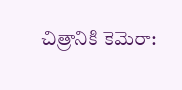చిత్రానికి కెమెరా: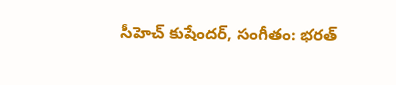సీహెచ్ కుషేందర్, సంగీతం: భరత్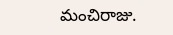మంచిరాజు.